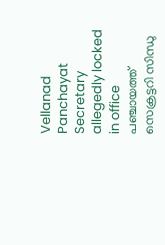Vellanad Panchayat Secretary allegedly locked in office
പഞ്ചായത്ത് സെക്രട്ടറി സിന്ധു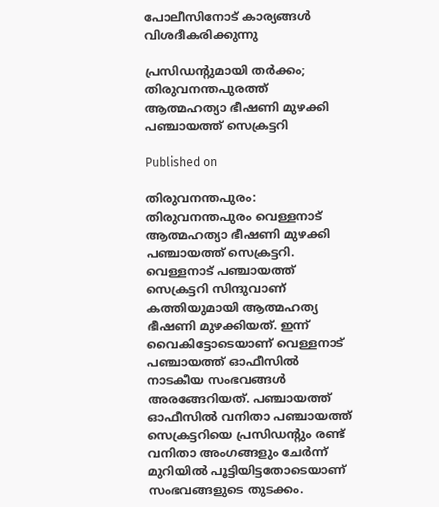പോലീസിനോട് കാര്യങ്ങള്‍ വിശദീകരിക്കുന്നു

പ്രസിഡന്റുമായി തര്‍ക്കം; തിരുവനന്തപുരത്ത് ആത്മഹത്യാ ഭീഷണി മുഴക്കി പഞ്ചായത്ത് സെക്രട്ടറി

Published on

തിരുവനന്തപുരം: തിരുവനന്തപുരം വെള്ളനാട് ആത്മഹത്യാ ഭീഷണി മുഴക്കി പഞ്ചായത്ത് സെക്രട്ടറി. വെള്ളനാട് പഞ്ചായത്ത് സെക്രട്ടറി സിന്ദുവാണ് കത്തിയുമായി ആത്മഹത്യ ഭീഷണി മുഴക്കിയത്. ഇന്ന് വൈകിട്ടോടെയാണ് വെള്ളനാട് പഞ്ചായത്ത് ഓഫീസില്‍ നാടകീയ സംഭവങ്ങള്‍ അരങ്ങേറിയത്. പഞ്ചായത്ത് ഓഫീസില്‍ വനിതാ പഞ്ചായത്ത് സെക്രട്ടറിയെ പ്രസിഡന്റും രണ്ട് വനിതാ അംഗങ്ങളും ചേര്‍ന്ന് മുറിയില്‍ പൂട്ടിയിട്ടതോടെയാണ് സംഭവങ്ങളുടെ തുടക്കം.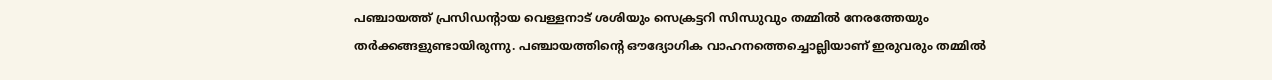പഞ്ചായത്ത് പ്രസിഡന്റായ വെള്ളനാട് ശശിയും സെക്രട്ടറി സിന്ധുവും തമ്മില്‍ നേരത്തേയും തര്‍ക്കങ്ങളുണ്ടായിരുന്നു. പഞ്ചായത്തിന്റെ ഔദ്യോഗിക വാഹനത്തെച്ചൊല്ലിയാണ് ഇരുവരും തമ്മില്‍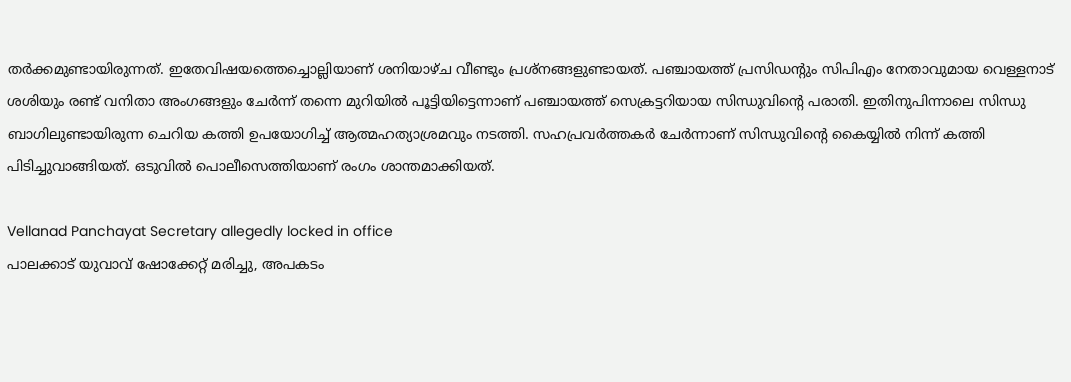തര്‍ക്കമുണ്ടായിരുന്നത്. ഇതേവിഷയത്തെച്ചൊല്ലിയാണ് ശനിയാഴ്ച വീണ്ടും പ്രശ്നങ്ങളുണ്ടായത്. പഞ്ചായത്ത് പ്രസിഡന്റും സിപിഎം നേതാവുമായ വെള്ളനാട് ശശിയും രണ്ട് വനിതാ അംഗങ്ങളും ചേര്‍ന്ന് തന്നെ മുറിയില്‍ പൂട്ടിയിട്ടെന്നാണ് പഞ്ചായത്ത് സെക്രട്ടറിയായ സിന്ധുവിന്റെ പരാതി. ഇതിനുപിന്നാലെ സിന്ധു ബാഗിലുണ്ടായിരുന്ന ചെറിയ കത്തി ഉപയോഗിച്ച് ആത്മഹത്യാശ്രമവും നടത്തി. സഹപ്രവര്‍ത്തകര്‍ ചേര്‍ന്നാണ് സിന്ധുവിന്റെ കൈയ്യില്‍ നിന്ന് കത്തി പിടിച്ചുവാങ്ങിയത്. ഒടുവില്‍ പൊലീസെത്തിയാണ് രംഗം ശാന്തമാക്കിയത്.

Vellanad Panchayat Secretary allegedly locked in office
പാലക്കാട് യുവാവ് ഷോക്കേറ്റ് മരിച്ചു, അപകടം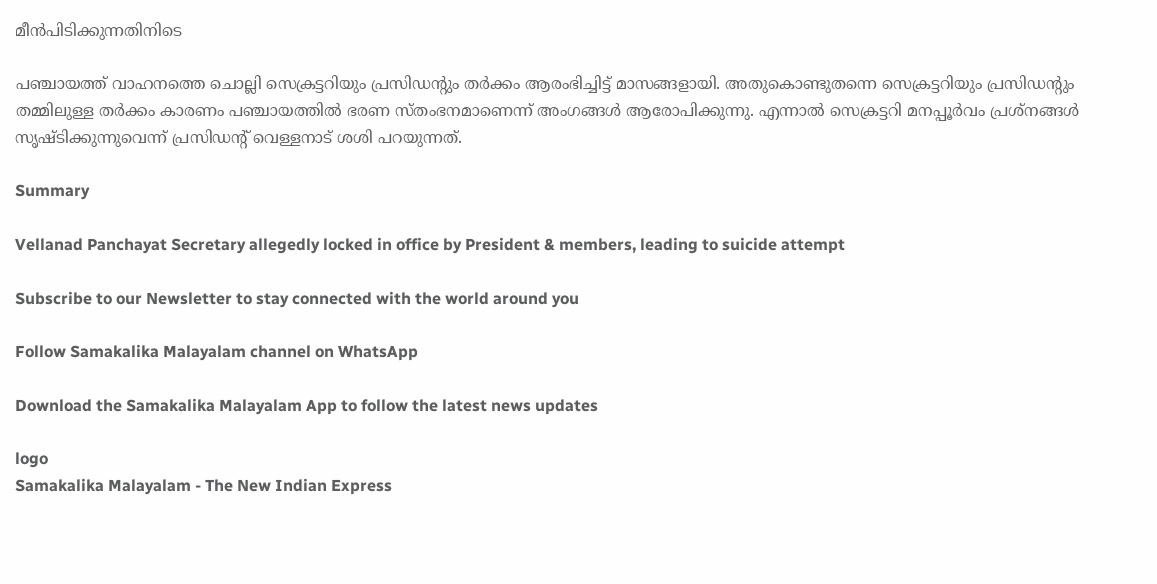മീന്‍പിടിക്കുന്നതിനിടെ

പഞ്ചായത്ത് വാഹനത്തെ ചൊല്ലി സെക്രട്ടറിയും പ്രസിഡന്റും തര്‍ക്കം ആരംഭിച്ചിട്ട് മാസങ്ങളായി. അതുകൊണ്ടുതന്നെ സെക്രട്ടറിയും പ്രസിഡന്റും തമ്മിലുള്ള തര്‍ക്കം കാരണം പഞ്ചായത്തില്‍ ഭരണ സ്തംഭനമാണെന്ന് അംഗങ്ങള്‍ ആരോപിക്കുന്നു. എന്നാല്‍ സെക്രട്ടറി മനപ്പൂര്‍വം പ്രശ്‌നങ്ങള്‍ സൃഷ്ടിക്കുന്നുവെന്ന് പ്രസിഡന്റ് വെള്ളനാട് ശശി പറയുന്നത്.

Summary

Vellanad Panchayat Secretary allegedly locked in office by President & members, leading to suicide attempt

Subscribe to our Newsletter to stay connected with the world around you

Follow Samakalika Malayalam channel on WhatsApp

Download the Samakalika Malayalam App to follow the latest news updates

logo
Samakalika Malayalam - The New Indian Express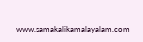www.samakalikamalayalam.com